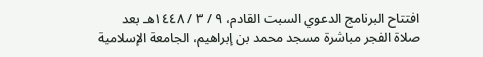افتتاح البرنامج الدعوي السبت القادم، ٩ / ٣ / ١٤٤٨هـ بعد صلاة الفجر مباشرة مسجد محمد بن إبراهيم، الجامعة الإسلامية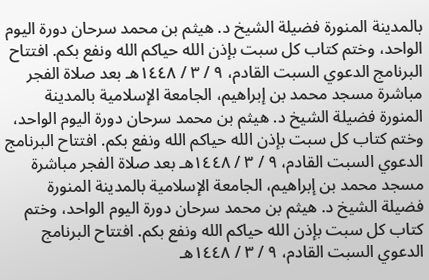بالمدينة المنورة فضيلة الشيخ د. هيثم بن محمد سرحان دورة اليوم الواحد، وختم كتاب كل سبت بإذن الله حياكم الله ونفع بكم. افتتاح البرنامج الدعوي السبت القادم، ٩ / ٣ / ١٤٤٨هـ بعد صلاة الفجر مباشرة مسجد محمد بن إبراهيم، الجامعة الإسلامية بالمدينة المنورة فضيلة الشيخ د. هيثم بن محمد سرحان دورة اليوم الواحد، وختم كتاب كل سبت بإذن الله حياكم الله ونفع بكم. افتتاح البرنامج الدعوي السبت القادم، ٩ / ٣ / ١٤٤٨هـ بعد صلاة الفجر مباشرة مسجد محمد بن إبراهيم، الجامعة الإسلامية بالمدينة المنورة فضيلة الشيخ د. هيثم بن محمد سرحان دورة اليوم الواحد، وختم كتاب كل سبت بإذن الله حياكم الله ونفع بكم. افتتاح البرنامج الدعوي السبت القادم، ٩ / ٣ / ١٤٤٨هـ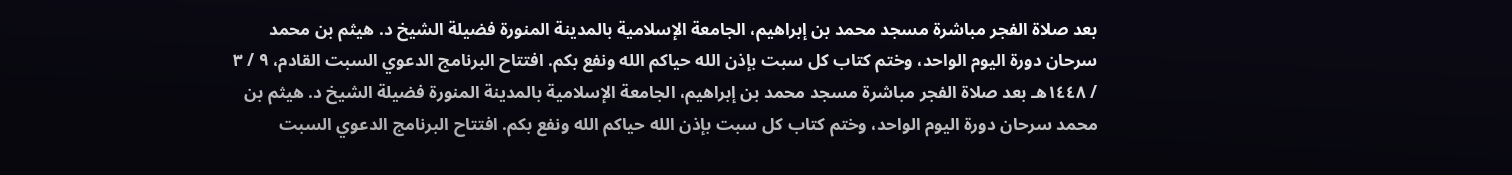بعد صلاة الفجر مباشرة مسجد محمد بن إبراهيم، الجامعة الإسلامية بالمدينة المنورة فضيلة الشيخ د. هيثم بن محمد سرحان دورة اليوم الواحد، وختم كتاب كل سبت بإذن الله حياكم الله ونفع بكم. افتتاح البرنامج الدعوي السبت القادم، ٩ / ٣ / ١٤٤٨هـ بعد صلاة الفجر مباشرة مسجد محمد بن إبراهيم، الجامعة الإسلامية بالمدينة المنورة فضيلة الشيخ د. هيثم بن محمد سرحان دورة اليوم الواحد، وختم كتاب كل سبت بإذن الله حياكم الله ونفع بكم. افتتاح البرنامج الدعوي السبت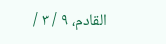القادم، ٩ / ٣ /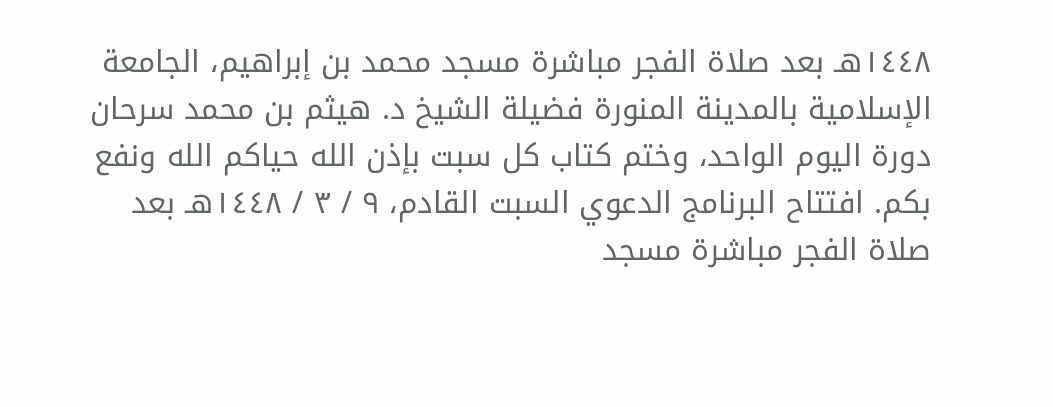١٤٤٨هـ بعد صلاة الفجر مباشرة مسجد محمد بن إبراهيم، الجامعة الإسلامية بالمدينة المنورة فضيلة الشيخ د. هيثم بن محمد سرحان دورة اليوم الواحد، وختم كتاب كل سبت بإذن الله حياكم الله ونفع بكم. افتتاح البرنامج الدعوي السبت القادم، ٩ / ٣ / ١٤٤٨هـ بعد صلاة الفجر مباشرة مسجد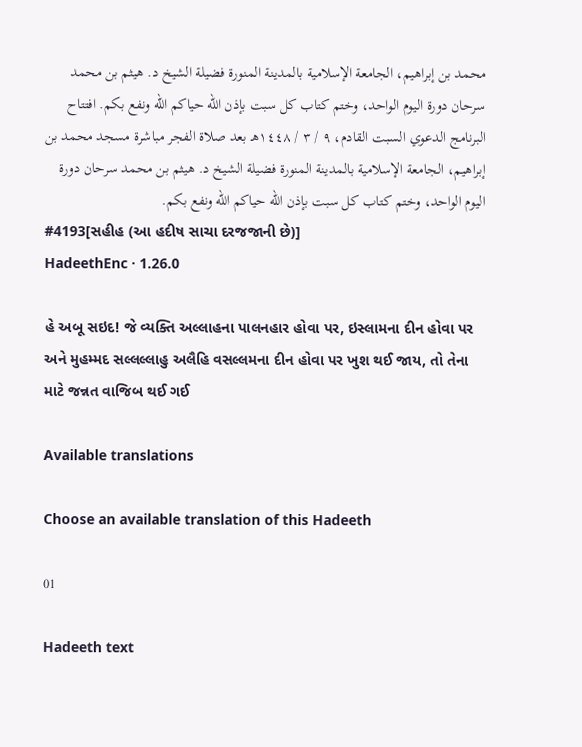محمد بن إبراهيم، الجامعة الإسلامية بالمدينة المنورة فضيلة الشيخ د. هيثم بن محمد سرحان دورة اليوم الواحد، وختم كتاب كل سبت بإذن الله حياكم الله ونفع بكم. افتتاح البرنامج الدعوي السبت القادم، ٩ / ٣ / ١٤٤٨هـ بعد صلاة الفجر مباشرة مسجد محمد بن إبراهيم، الجامعة الإسلامية بالمدينة المنورة فضيلة الشيخ د. هيثم بن محمد سرحان دورة اليوم الواحد، وختم كتاب كل سبت بإذن الله حياكم الله ونفع بكم.
#4193[સહીહ (આ હદીષ સાચા દરજજાની છે)]
HadeethEnc · 1.26.0

હે અબૂ સઇદ! જે વ્યક્તિ અલ્લાહના પાલનહાર હોવા પર, ઇસ્લામના દીન હોવા પર અને મુહમ્મદ સલ્લલ્લાહુ અલૈહિ વસલ્લમના દીન હોવા પર ખુશ થઈ જાય, તો તેના માટે જન્નત વાજિબ થઈ ગઈ

Available translations

Choose an available translation of this Hadeeth

01

Hadeeth text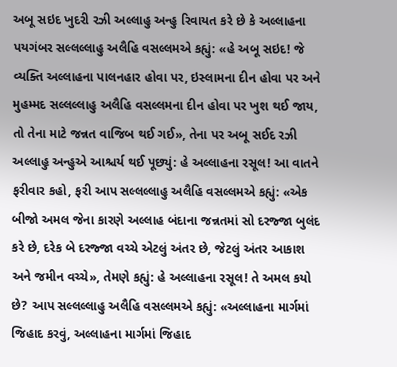અબૂ સઇદ ખુદરી રઝી અલ્લાહુ અન્હુ રિવાયત કરે છે કે અલ્લાહના પયગંબર સલ્લલ્લાહુ અલૈહિ વસલ્લમએ કહ્યું: «હે અબૂ સઇદ! જે વ્યક્તિ અલ્લાહના પાલનહાર હોવા પર, ઇસ્લામના દીન હોવા પર અને મુહમ્મદ સલ્લલ્લાહુ અલૈહિ વસલ્લમના દીન હોવા પર ખુશ થઈ જાય, તો તેના માટે જન્નત વાજિબ થઈ ગઈ», તેના પર અબૂ સઈદ રઝી અલ્લાહુ અન્હુએ આશ્ચર્ય થઈ પૂછ્યું: હે અલ્લાહના રસૂલ! આ વાતને ફરીવાર કહો, ફરી આપ સલ્લલ્લાહુ અલૈહિ વસલ્લમએ કહ્યું: «એક બીજો અમલ જેના કારણે અલ્લાહ બંદાના જન્નતમાં સો દરજ્જા બુલંદ કરે છે, દરેક બે દરજ્જા વચ્ચે એટલું અંતર છે, જેટલું અંતર આકાશ અને જમીન વચ્ચે», તેમણે કહ્યું: હે અલ્લાહના રસૂલ! તે અમલ કયો છે? આપ સલ્લલ્લાહુ અલૈહિ વસલ્લમએ કહ્યું: «અલ્લાહના માર્ગમાં જિહાદ કરવું, અલ્લાહના માર્ગમાં જિહાદ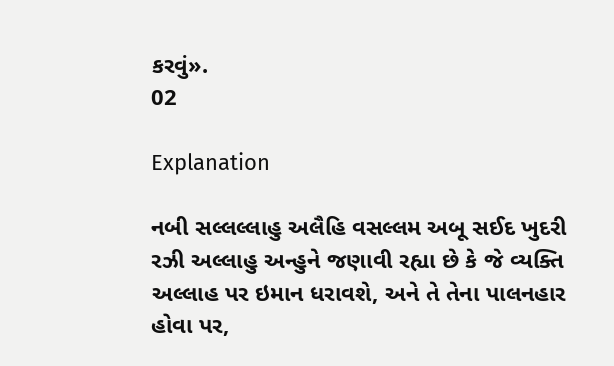કરવું».
02

Explanation

નબી સલ્લલ્લાહુ અલૈહિ વસલ્લમ અબૂ સઈદ ખુદરી રઝી અલ્લાહુ અન્હુને જણાવી રહ્યા છે કે જે વ્યક્તિ અલ્લાહ પર ઇમાન ધરાવશે, અને તે તેના પાલનહાર હોવા પર,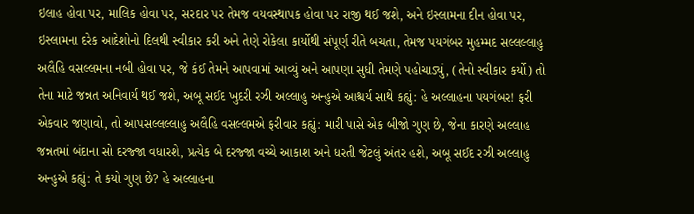ઇલાહ હોવા પર, માલિક હોવા પર, સરદાર પર તેમજ વયવસ્થાપક હોવા પર રાજી થઈ જશે, અને ઇસ્લામના દીન હોવા પર, ઇસ્લામના દરેક આદેશોનો દિલથી સ્વીકાર કરી અને તેણે રોકેલા કાર્યોથી સંપૂર્ણ રીતે બચતા, તેમજ પયગંબર મુહમ્મદ સલ્લલ્લાહુ અલૈહિ વસલ્લમના નબી હોવા પર, જે કંઈ તેમને આપવામાં આવ્યું અને આપણા સુધી તેમણે પહોચાડ્યું, (તેનો સ્વીકાર કર્યો) તો તેના માટે જન્નત અનિવાર્ય થઈ જશે, અબૂ સઈદ ખુદરી રઝી અલ્લાહુ અન્હુએ આશ્ચર્ય સાથે કહ્યું: હે અલ્લાહના પયગંબર! ફરી એકવાર જણાવો, તો આપસલ્લલ્લાહુ અલૈહિ વસલ્લમએ ફરીવાર કહ્યું: મારી પાસે એક બીજો ગુણ છે, જેના કારણે અલ્લાહ જન્નતમાં બંદાના સો દરજ્જા વધારશે, પ્રત્યેક બે દરજ્જા વચ્ચે આકાશ અને ધરતી જેટલું અંતર હશે, અબૂ સઈદ રઝી અલ્લાહુ અન્હુએ કહ્યું: તે કયો ગુણ છે? હે અલ્લાહના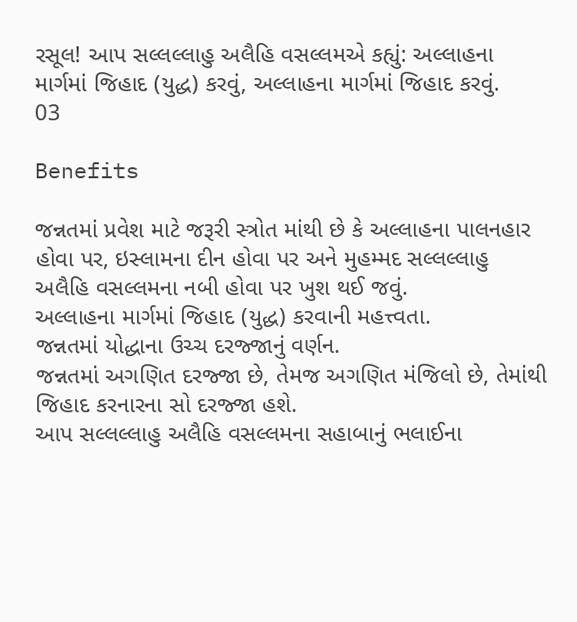રસૂલ! આપ સલ્લલ્લાહુ અલૈહિ વસલ્લમએ કહ્યું: અલ્લાહના માર્ગમાં જિહાદ (યુદ્ધ) કરવું, અલ્લાહના માર્ગમાં જિહાદ કરવું.
03

Benefits

જન્નતમાં પ્રવેશ માટે જરૂરી સ્ત્રોત માંથી છે કે અલ્લાહના પાલનહાર હોવા પર, ઇસ્લામના દીન હોવા પર અને મુહમ્મદ સલ્લલ્લાહુ અલૈહિ વસલ્લમના નબી હોવા પર ખુશ થઈ જવું.
અલ્લાહના માર્ગમાં જિહાદ (યુદ્ધ) કરવાની મહત્ત્વતા.
જન્નતમાં યોદ્ધાના ઉચ્ચ દરજ્જાનું વર્ણન.
જન્નતમાં અગણિત દરજ્જા છે, તેમજ અગણિત મંજિલો છે, તેમાંથી જિહાદ કરનારના સો દરજ્જા હશે.
આપ સલ્લલ્લાહુ અલૈહિ વસલ્લમના સહાબાનું ભલાઈના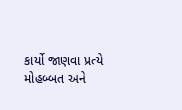કાર્યો જાણવા પ્રત્યે મોહબ્બત અને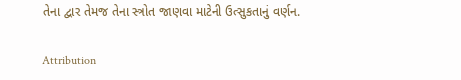તેના દ્વાર તેમજ તેના સ્ત્રોત જાણવા માટેની ઉત્સુકતાનું વર્ણન.

Attribution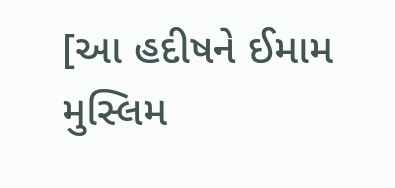[આ હદીષને ઈમામ મુસ્લિમ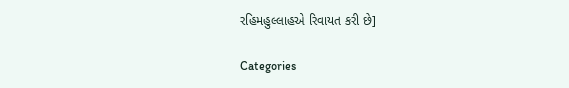રહિમહુલ્લાહએ રિવાયત કરી છે]

Categories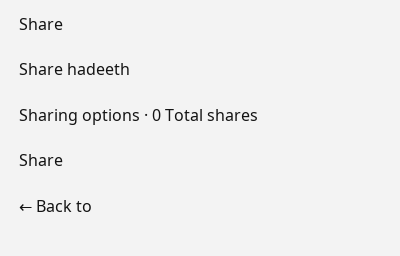Share

Share hadeeth

Sharing options · 0 Total shares

Share

← Back to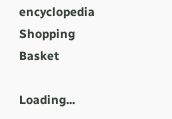encyclopedia
Shopping Basket

Loading...